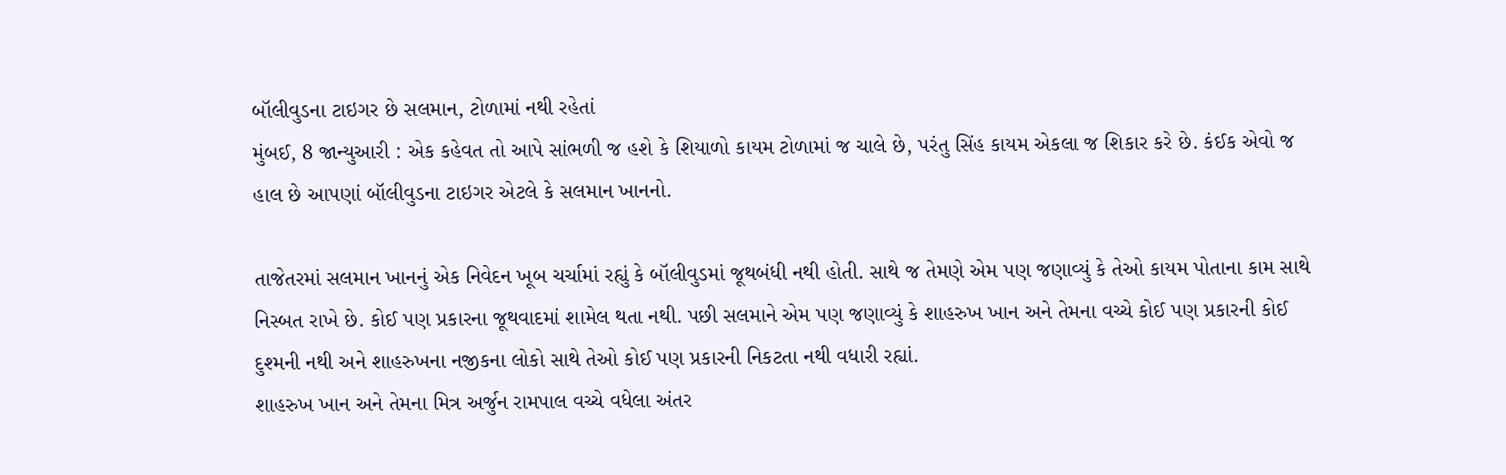બૉલીવુડના ટાઇગર છે સલમાન, ટોળામાં નથી રહેતાં
મુંબઈ, 8 જાન્યુઆરી : એક કહેવત તો આપે સાંભળી જ હશે કે શિયાળો કાયમ ટોળામાં જ ચાલે છે, પરંતુ સિંહ કાયમ એકલા જ શિકાર કરે છે. કંઈક એવો જ હાલ છે આપણાં બૉલીવુડના ટાઇગર એટલે કે સલમાન ખાનનો.

તાજેતરમાં સલમાન ખાનનું એક નિવેદન ખૂબ ચર્ચામાં રહ્યું કે બૉલીવુડમાં જૂથબંધી નથી હોતી. સાથે જ તેમણે એમ પણ જણાવ્યું કે તેઓ કાયમ પોતાના કામ સાથે નિસ્બત રાખે છે. કોઈ પણ પ્રકારના જૂથવાદમાં શામેલ થતા નથી. પછી સલમાને એમ પણ જણાવ્યું કે શાહરુખ ખાન અને તેમના વચ્ચે કોઈ પણ પ્રકારની કોઈ દુશ્મની નથી અને શાહરુખના નજીકના લોકો સાથે તેઓ કોઈ પણ પ્રકારની નિકટતા નથી વધારી રહ્યાં.
શાહરુખ ખાન અને તેમના મિત્ર અર્જુન રામપાલ વચ્ચે વધેલા અંતર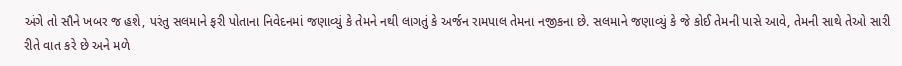અંગે તો સૌને ખબર જ હશે, પરંતુ સલમાને ફરી પોતાના નિવેદનમાં જણાવ્યું કે તેમને નથી લાગતું કે અર્જન રામપાલ તેમના નજીકના છે. સલમાને જણાવ્યું કે જે કોઈ તેમની પાસે આવે, તેમની સાથે તેઓ સારી રીતે વાત કરે છે અને મળે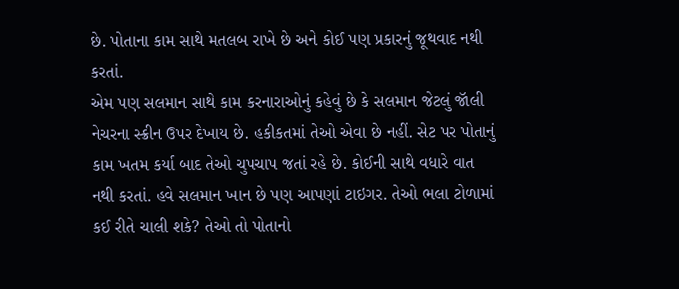છે. પોતાના કામ સાથે મતલબ રાખે છે અને કોઈ પણ પ્રકારનું જૂથવાદ નથી કરતાં.
એમ પણ સલમાન સાથે કામ કરનારાઓનું કહેવું છે કે સલમાન જેટલું જૉલી નેચરના સ્ક્રીન ઉપર દેખાય છે. હકીકતમાં તેઓ એવા છે નહીં. સેટ પર પોતાનું કામ ખતમ કર્યા બાદ તેઓ ચુપચાપ જતાં રહે છે. કોઈની સાથે વધારે વાત નથી કરતાં. હવે સલમાન ખાન છે પણ આપણાં ટાઇગર. તેઓ ભલા ટોળામાં કઈ રીતે ચાલી શકે? તેઓ તો પોતાનો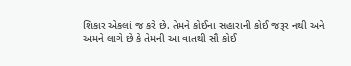શિકાર એકલાં જ કરે છે. તેમને કોઈના સહારાની કોઈ જરૂર નથી અને અમને લાગે છે કે તેમની આ વાતથી સૌ કોઈ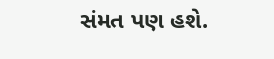સંમત પણ હશે.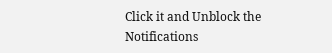Click it and Unblock the Notifications